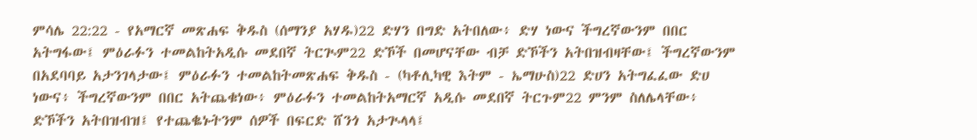ምሳሌ 22:22 - የአማርኛ መጽሐፍ ቅዱስ (ሰማንያ አሃዱ)22 ድሃን በግድ አትበለው፥ ድሃ ነውና ችግረኛውንም በበር አትግፋው፤ ምዕራፉን ተመልከትአዲሱ መደበኛ ትርጒም22 ድኾች በመሆናቸው ብቻ ድኾችን አትበዝብዛቸው፤ ችግረኛውንም በአደባባይ አታንገላታው፤ ምዕራፉን ተመልከትመጽሐፍ ቅዱስ - (ካቶሊካዊ እትም - ኤማሁስ)22 ድሀን አትግፈፈው ድሀ ነውና፥ ችግረኛውንም በበር አትጨቁነው፥ ምዕራፉን ተመልከትአማርኛ አዲሱ መደበኛ ትርጉም22 ምንም ስለሌላቸው፥ ድኾችን አትበዝብዝ፤ የተጨቈኑትንም ሰዎች በፍርድ ሸንጎ አታጒላላ፤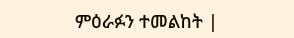ምዕራፉን ተመልከት |